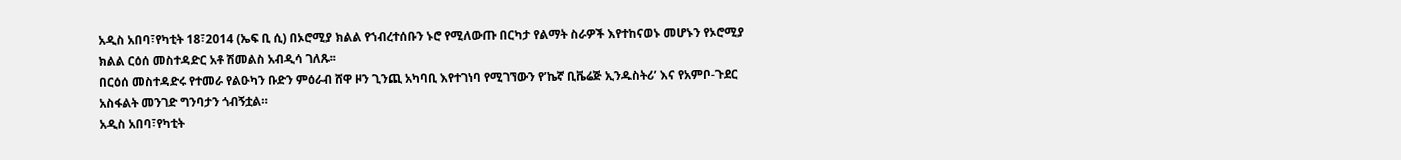አዲስ አበባ፣የካቲት 18፣2014 (ኤፍ ቢ ሲ) በኦሮሚያ ክልል የኀብረተሰቡን ኑሮ የሚለውጡ በርካታ የልማት ስራዎች እየተከናወኑ መሆኑን የኦሮሚያ ክልል ርዕሰ መስተዳድር አቶ ሽመልስ አብዲሳ ገለጹ፡፡
በርዕሰ መስተዳድሩ የተመራ የልዑካን ቡድን ምዕራብ ሸዋ ዞን ጊንጪ አካባቢ እየተገነባ የሚገኘውን የ’ኬኛ ቢቬሬጅ ኢንዱስትሪ’ እና የአምቦ-ጉደር አስፋልት መንገድ ግንባታን ጎብኝቷል።
አዲስ አበባ፣የካቲት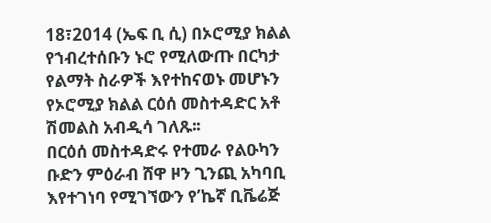18፣2014 (ኤፍ ቢ ሲ) በኦሮሚያ ክልል የኀብረተሰቡን ኑሮ የሚለውጡ በርካታ የልማት ስራዎች እየተከናወኑ መሆኑን የኦሮሚያ ክልል ርዕሰ መስተዳድር አቶ ሽመልስ አብዲሳ ገለጹ፡፡
በርዕሰ መስተዳድሩ የተመራ የልዑካን ቡድን ምዕራብ ሸዋ ዞን ጊንጪ አካባቢ እየተገነባ የሚገኘውን የ’ኬኛ ቢቬሬጅ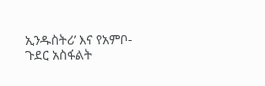ኢንዱስትሪ’ እና የአምቦ-ጉደር አስፋልት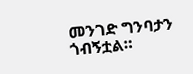መንገድ ግንባታን ጎብኝቷል።